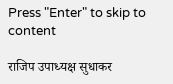Press "Enter" to skip to content

राजिप उपाध्यक्ष सुधाकर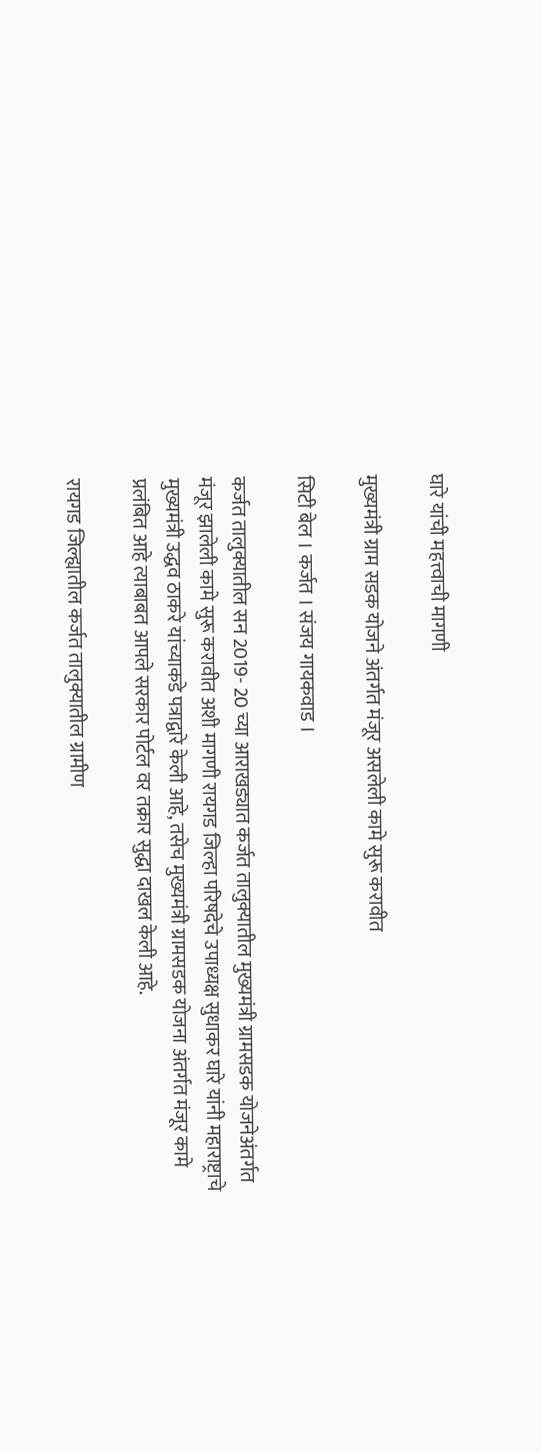घारे यांची महत्त्वाची मागणी

मुख्यमंत्री ग्राम सडक योजने अंतर्गत मंजूर असलेली कामे सुरू करावीत

सिटी बेल । कर्जत । संजय गायकवाड ।

कर्जत तालुक्यातील सन 2019- 20 च्या आराखड्यात कर्जत तालुक्यातील मुख्यमंत्री ग्रामसडक योजनेअंतर्गत मंजूर झालेली कामे सुरू करावीत अशी मागणी रायगड जिल्हा परिषदेचे उपाध्यक्ष सुधाकर घारे यांनी महाराष्ट्राचे मुख्यमंत्री उद्धव ठाकरे यांच्याकडे पत्राद्वारे केली आहे, तसेच मुख्यमंत्री ग्रामसडक योजना अंतर्गत मंजूर कामे प्रलंबित आहे त्याबाबत आपले सरकार पोर्टल वर तक्रार सुद्धा दाखल केली आहे.

रायगड जिल्ह्यातील कर्जत तालुक्यातील ग्रामीण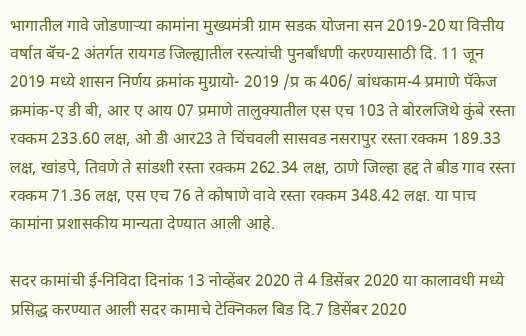भागातील गावे जोडणाऱ्या कामांना मुख्यमंत्री ग्राम सडक योजना सन 2019-20 या वित्तीय वर्षात बॅच-2 अंतर्गत रायगड जिल्ह्यातील रस्त्यांची पुनर्बांधणी करण्यासाठी दि. 11 जून 2019 मध्ये शासन निर्णय क्रमांक मुग्रायो- 2019 /प्र क 406/ बांधकाम-4 प्रमाणे पॅकेज क्रमांक-ए डी बी, आर ए आय 07 प्रमाणे तालुक्यातील एस एच 103 ते बोरलजिथे कुंबे रस्ता रक्कम 233.60 लक्ष, ओ डी आर23 ते चिंचवली सासवड नसरापुर रस्ता रक्कम 189.33 लक्ष, खांडपे, तिवणे ते सांडशी रस्ता रक्कम 262.34 लक्ष, ठाणे जिल्हा हद्द ते बीड गाव रस्ता रक्कम 71.36 लक्ष, एस एच 76 ते कोषाणे वावे रस्ता रक्कम 348.42 लक्ष. या पाच कामांना प्रशासकीय मान्यता देण्यात आली आहे.

सदर कामांची ई-निविदा दिनांक 13 नोव्हेंबर 2020 ते 4 डिसेंबर 2020 या कालावधी मध्ये प्रसिद्ध करण्यात आली सदर कामाचे टेक्निकल बिड दि.7 डिसेंबर 2020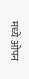मध्ये ओपन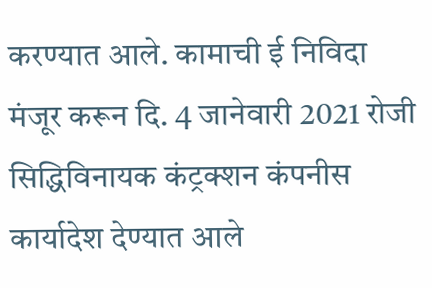करण्यात आले. कामाची ई निविदा मंजूर करून दि. 4 जानेवारी 2021 रोजी सिद्धिविनायक कंट्रक्शन कंपनीस कार्यादेश देण्यात आले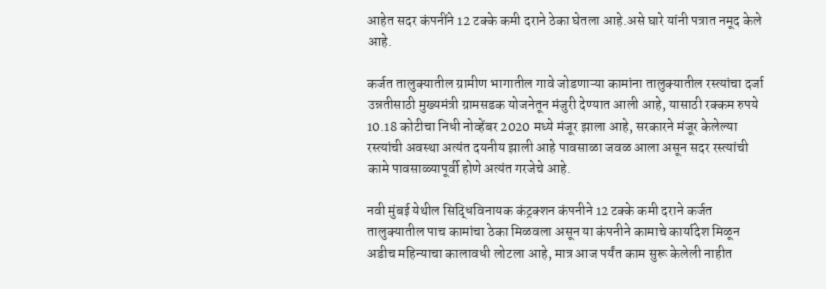आहेत सदर कंपनींने 12 टक्के कमी दराने ठेका घेतला आहे.असे घारे यांनी पत्रात नमूद केले आहे.

कर्जत तालुक्यातील ग्रामीण भागातील गावे जोडणाऱ्या कामांना तालुक्यातील रस्त्यांचा दर्जा उन्नतीसाठी मुख्यमंत्री ग्रामसडक योजनेतून मंजुरी देण्यात आली आहे, यासाठी रक्कम रुपये 10.18 कोटीचा निधी नोव्हेंबर 2020 मध्ये मंजूर झाला आहे, सरकारने मंजूर केलेल्या रस्त्यांची अवस्था अत्यंत दयनीय झाली आहे पावसाळा जवळ आला असून सदर रस्त्यांची कामे पावसाळ्यापूर्वी होणे अत्यंत गरजेचे आहे.

नवी मुंबई येथील सिद्धिविनायक कंट्रक्शन कंपनीने 12 टक्के कमी दराने कर्जत तालुक्यातील पाच कामांचा ठेका मिळवला असून या कंपनीने कामाचे कार्यादेश मिळून अडीच महिन्याचा कालावधी लोटला आहे, मात्र आज पर्यंत काम सुरू केलेली नाहीत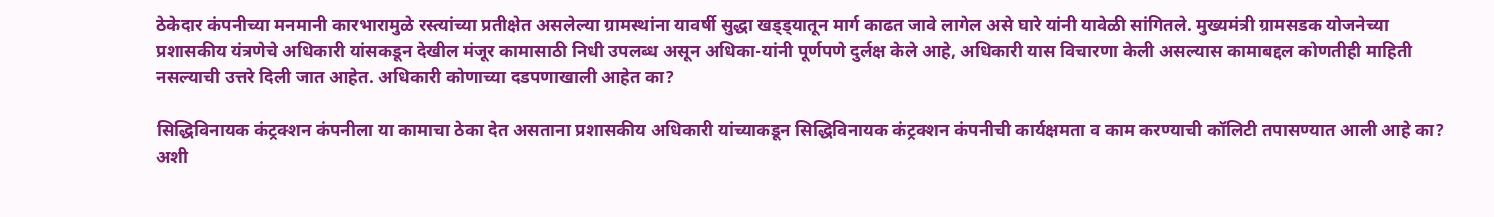ठेकेदार कंपनीच्या मनमानी कारभारामुळे रस्त्यांच्या प्रतीक्षेत असलेल्या ग्रामस्थांना यावर्षी सुद्धा खड्ड्यातून मार्ग काढत जावे लागेल असे घारे यांनी यावेळी सांगितले. मुख्यमंत्री ग्रामसडक योजनेच्या प्रशासकीय यंत्रणेचे अधिकारी यांसकडून देखील मंजूर कामासाठी निधी उपलब्ध असून अधिका-यांनी पूर्णपणे दुर्लक्ष केले आहे, अधिकारी यास विचारणा केली असल्यास कामाबद्दल कोणतीही माहिती नसल्याची उत्तरे दिली जात आहेत. अधिकारी कोणाच्या दडपणाखाली आहेत का?

सिद्धिविनायक कंट्रक्शन कंपनीला या कामाचा ठेका देत असताना प्रशासकीय अधिकारी यांच्याकडून सिद्धिविनायक कंट्रक्शन कंपनीची कार्यक्षमता व काम करण्याची कॉलिटी तपासण्यात आली आहे का? अशी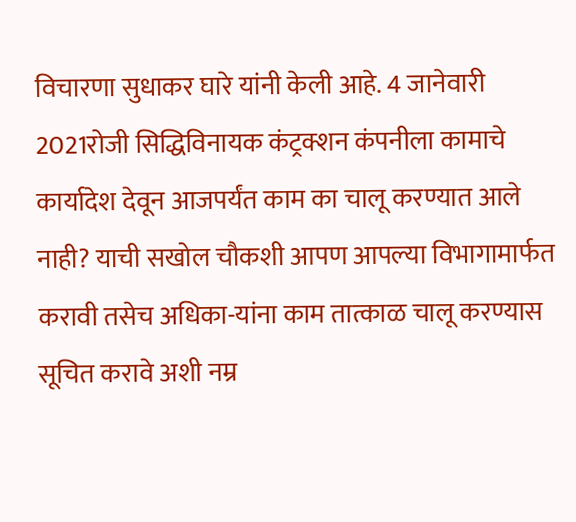विचारणा सुधाकर घारे यांनी केली आहे. 4 जानेवारी 2021रोजी सिद्धिविनायक कंट्रक्शन कंपनीला कामाचे कार्यादेश देवून आजपर्यंत काम का चालू करण्यात आले नाही? याची सखोल चौकशी आपण आपल्या विभागामार्फत करावी तसेच अधिका-यांना काम तात्काळ चालू करण्यास सूचित करावे अशी नम्र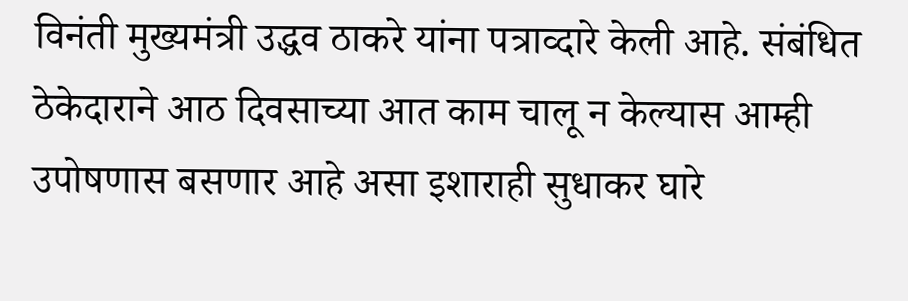विनंती मुख्यमंत्री उद्धव ठाकरे यांना पत्राव्दारे केली आहे. संबंधित ठेकेदाराने आठ दिवसाच्या आत काम चालू न केल्यास आम्ही उपोषणास बसणार आहे असा इशाराही सुधाकर घारे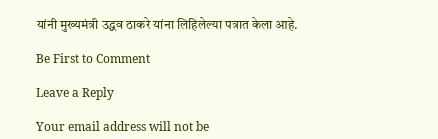यांनी मुख्यमंत्री उद्धव ठाकरे यांना लिहिलेल्या पत्रात केला आहे.

Be First to Comment

Leave a Reply

Your email address will not be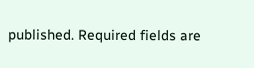published. Required fields are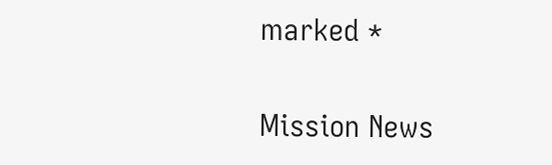marked *

Mission News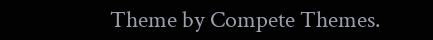Theme by Compete Themes.